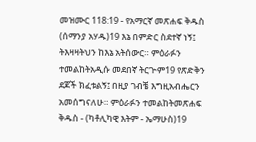መዝሙር 118:19 - የአማርኛ መጽሐፍ ቅዱስ (ሰማንያ አሃዱ)19 እኔ በምድር ስደተኛ ነኝ፤ ትእዛዛትህን ከእኔ አትሰውር። ምዕራፉን ተመልከትአዲሱ መደበኛ ትርጒም19 የጽድቅን ደጆች ክፈቱልኝ፤ በዚያ ገብቼ እግዚአብሔርን አመሰግናለሁ። ምዕራፉን ተመልከትመጽሐፍ ቅዱስ - (ካቶሊካዊ እትም - ኤማሁስ)19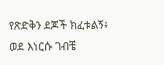የጽድቅን ደጆች ክፈቱልኝ፥ ወደ እነርሱ ገብቼ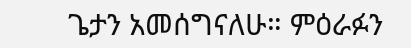ጌታን አመሰግናለሁ። ምዕራፉን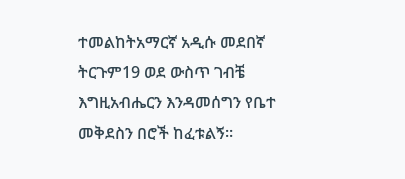ተመልከትአማርኛ አዲሱ መደበኛ ትርጉም19 ወደ ውስጥ ገብቼ እግዚአብሔርን እንዳመሰግን የቤተ መቅደስን በሮች ከፈቱልኝ።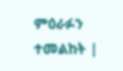ምዕራፉን ተመልከት |